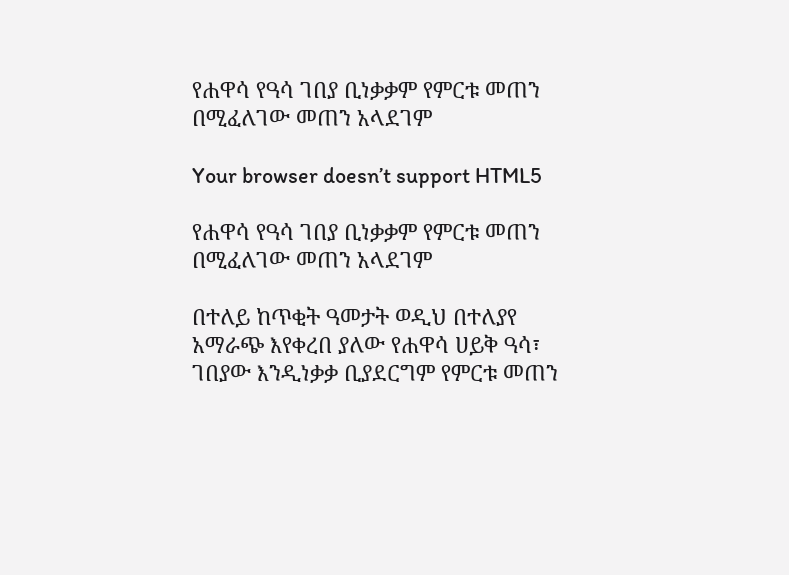የሐዋሳ የዓሳ ገበያ ቢነቃቃም የምርቱ መጠን በሚፈለገው መጠን አላደገም

Your browser doesn’t support HTML5

የሐዋሳ የዓሳ ገበያ ቢነቃቃም የምርቱ መጠን በሚፈለገው መጠን አላደገም

በተለይ ከጥቂት ዓመታት ወዲህ በተለያየ አማራጭ እየቀረበ ያለው የሐዋሳ ሀይቅ ዓሳ፣ ገበያው እንዲነቃቃ ቢያደርግም የምርቱ መጠን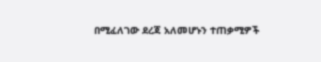በሚፈለገው ደረጃ አለመሆኑን ተጠቃሚዎች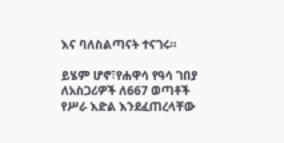እና ባለስልጣናት ተናገሩ።

ይሄም ሆኖ፣የሐዋሳ የዓሳ ገበያ ለአስጋሪዎች ለ667 ወጣቶች የሥራ እድል እንደፈጠረላቸው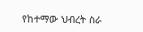የከተማው ህብረት ስራ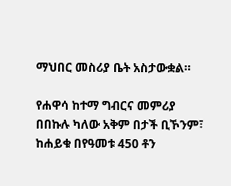ማህበር መስሪያ ቤት አስታውቋል።

የሐዋሳ ከተማ ግብርና መምሪያ በበኩሉ ካለው አቅም በታች ቢኾንም፣ ከሐይቁ በየዓመቱ 450 ቶን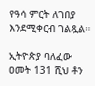የዓሳ ምርት ለገበያ እንደሚቀርብ ገልጿል።

ኢትዮጵያ ባለፈው ዐመት 131 ሺህ ቶን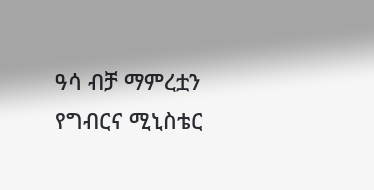ዓሳ ብቻ ማምረቷን የግብርና ሚኒስቴር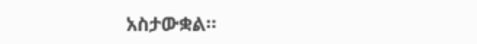አስታውቋል።